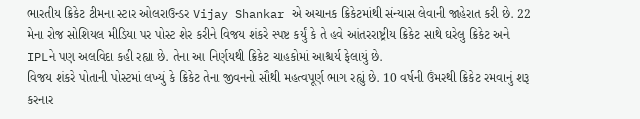ભારતીય ક્રિકેટ ટીમના સ્ટાર ઓલરાઉન્ડર Vijay Shankar એ અચાનક ક્રિકેટમાંથી સંન્યાસ લેવાની જાહેરાત કરી છે. 22 મેના રોજ સોશિયલ મીડિયા પર પોસ્ટ શેર કરીને વિજય શંકરે સ્પષ્ટ કર્યું કે તે હવે આંતરરાષ્ટ્રીય ક્રિકેટ સાથે ઘરેલુ ક્રિકેટ અને IPLને પણ અલવિદા કહી રહ્યા છે. તેના આ નિર્ણયથી ક્રિકેટ ચાહકોમાં આશ્ચર્ય ફેલાયું છે.
વિજય શંકરે પોતાની પોસ્ટમાં લખ્યું કે ક્રિકેટ તેના જીવનનો સૌથી મહત્વપૂર્ણ ભાગ રહ્યું છે. 10 વર્ષની ઉંમરથી ક્રિકેટ રમવાનું શરૂ કરનાર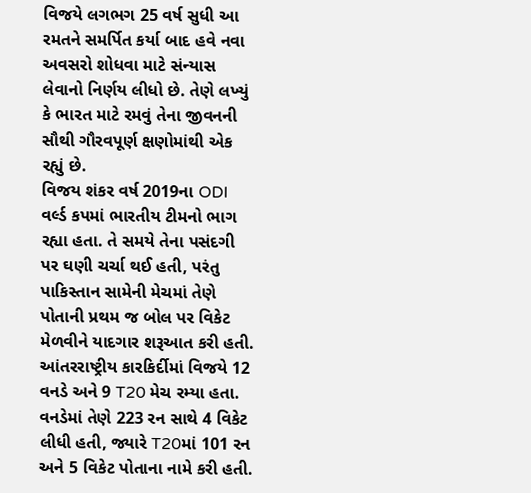વિજયે લગભગ 25 વર્ષ સુધી આ રમતને સમર્પિત કર્યા બાદ હવે નવા અવસરો શોધવા માટે સંન્યાસ લેવાનો નિર્ણય લીધો છે. તેણે લખ્યું કે ભારત માટે રમવું તેના જીવનની સૌથી ગૌરવપૂર્ણ ક્ષણોમાંથી એક રહ્યું છે.
વિજય શંકર વર્ષ 2019ના ODI વર્લ્ડ કપમાં ભારતીય ટીમનો ભાગ રહ્યા હતા. તે સમયે તેના પસંદગી પર ઘણી ચર્ચા થઈ હતી, પરંતુ પાકિસ્તાન સામેની મેચમાં તેણે પોતાની પ્રથમ જ બોલ પર વિકેટ મેળવીને યાદગાર શરૂઆત કરી હતી. આંતરરાષ્ટ્રીય કારકિર્દીમાં વિજયે 12 વનડે અને 9 T20 મેચ રમ્યા હતા. વનડેમાં તેણે 223 રન સાથે 4 વિકેટ લીધી હતી, જ્યારે T20માં 101 રન અને 5 વિકેટ પોતાના નામે કરી હતી.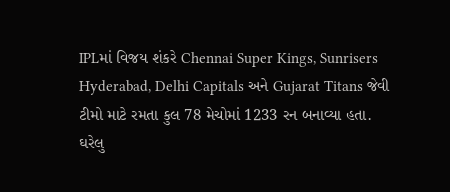IPLમાં વિજય શંકરે Chennai Super Kings, Sunrisers Hyderabad, Delhi Capitals અને Gujarat Titans જેવી ટીમો માટે રમતા કુલ 78 મેચોમાં 1233 રન બનાવ્યા હતા.
ઘરેલુ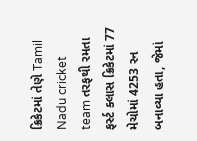ક્રિકેટમાં તેણે Tamil Nadu cricket team તરફથી રમતા ફર્સ્ટ ક્લાસ ક્રિકેટમાં 77 મેચોમાં 4253 રન બનાવ્યા હતા, જેમાં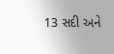13 સદી અને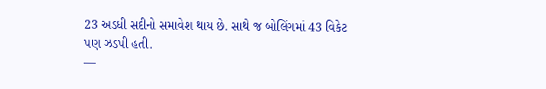23 અડધી સદીનો સમાવેશ થાય છે. સાથે જ બોલિંગમાં 43 વિકેટ પણ ઝડપી હતી.
—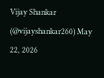Vijay Shankar (@vijayshankar260) May 22, 2026